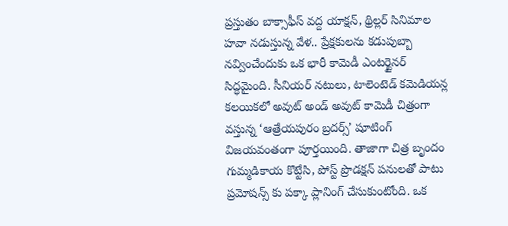ప్రస్తుతం బాక్సాఫీస్ వద్ద యాక్షన్, థ్రిల్లర్ సినిమాల హవా నడుస్తున్న వేళ.. ప్రేక్షకులను కడుపుబ్బా నవ్వించేందుకు ఒక భారీ కామెడీ ఎంటర్టైనర్ సిద్ధమైంది. సీనియర్ నటులు, టాలెంటెడ్ కమెడియన్ల కలయికలో అవుట్ అండ్ అవుట్ కామెడీ చిత్రంగా వస్తున్న ‘ఆత్రేయపురం బ్రదర్స్’ షూటింగ్ విజయవంతంగా పూర్తయింది. తాజాగా చిత్ర బృందం గుమ్మడికాయ కొట్టేసి, పోస్ట్ ప్రొడక్షన్ పనులతో పాటు ప్రమోషన్స్ కు పక్కా ప్లానింగ్ చేసుకుంటోంది. ఒక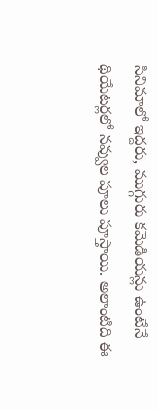సినిమాలో ఇద్దరు, ముగ్గురు కమెడియన్లు ఉంటేనే థియేటర్లలో నవ్వుల పూలు పూస్తాయి. అలాంటిది ఈ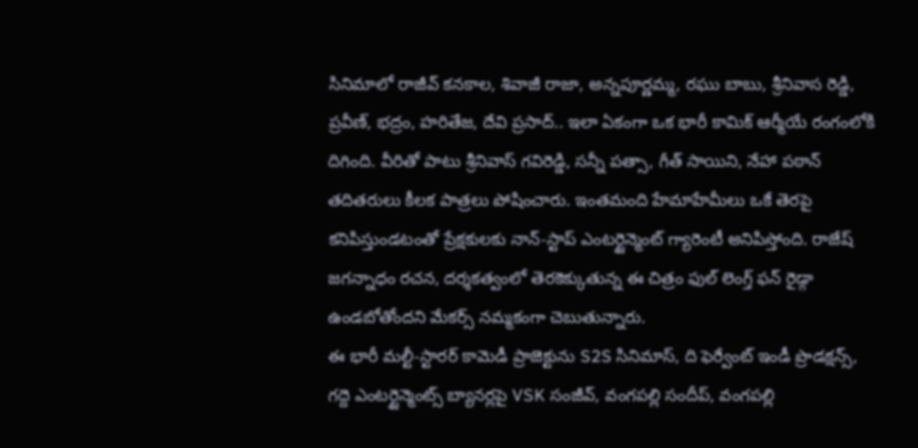సినిమాలో రాజీవ్ కనకాల, శివాజీ రాజా, అన్నపూర్ణమ్మ, రఘు బాబు, శ్రీనివాస రెడ్డి, ప్రవీణ్, భద్రం, హరితేజ, దేవి ప్రసాద్.. ఇలా ఏకంగా ఒక భారీ కామిక్ ఆర్మీయే రంగంలోకి దిగింది. వీరితో పాటు శ్రీనివాస్ గవిరెడ్డి, సన్నీ పత్సా, గీత్ సాయిని, నేహా పఠాన్ తదితరులు కీలక పాత్రలు పోషించారు. ఇంతమంది హేమాహేమీలు ఒకే తెరపై కనిపిస్తుండటంతో ప్రేక్షకులకు నాన్-స్టాప్ ఎంటర్టైన్మెంట్ గ్యారెంటీ అనిపిస్తోంది. రాజేష్ జగన్నాధం రచన, దర్శకత్వంలో తెరకెక్కుతున్న ఈ చిత్రం ఫుల్ లెంగ్త్ ఫన్ రైడ్గా ఉండబోతోందని మేకర్స్ నమ్మకంగా చెబుతున్నారు.
ఈ భారీ మల్టీ-స్టారర్ కామెడీ ప్రాజెక్టును S2S సినిమాస్, ది ఫెర్వేంట్ ఇండీ ప్రొడక్షన్స్, గద్దె ఎంటర్టైన్మెంట్స్ బ్యానర్లపై VSK సంజీవ్, వంగపల్లి సందీప్, వంగపల్లి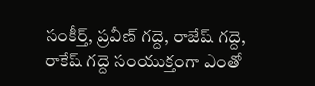సంకీర్త్, ప్రవీణ్ గద్దె, రాజేష్ గద్దె, రాకేష్ గద్దె సంయుక్తంగా ఎంతో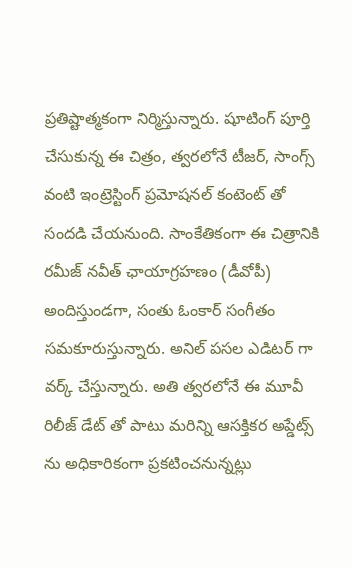ప్రతిష్టాత్మకంగా నిర్మిస్తున్నారు. షూటింగ్ పూర్తి చేసుకున్న ఈ చిత్రం, త్వరలోనే టీజర్, సాంగ్స్ వంటి ఇంట్రెస్టింగ్ ప్రమోషనల్ కంటెంట్ తో సందడి చేయనుంది. సాంకేతికంగా ఈ చిత్రానికి రమీజ్ నవీత్ ఛాయాగ్రహణం (డీవోపీ) అందిస్తుండగా, సంతు ఓంకార్ సంగీతం సమకూరుస్తున్నారు. అనిల్ పసల ఎడిటర్ గా వర్క్ చేస్తున్నారు. అతి త్వరలోనే ఈ మూవీ రిలీజ్ డేట్ తో పాటు మరిన్ని ఆసక్తికర అప్డేట్స్ ను అధికారికంగా ప్రకటించనున్నట్లు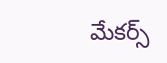మేకర్స్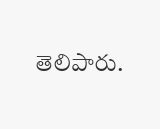తెలిపారు.